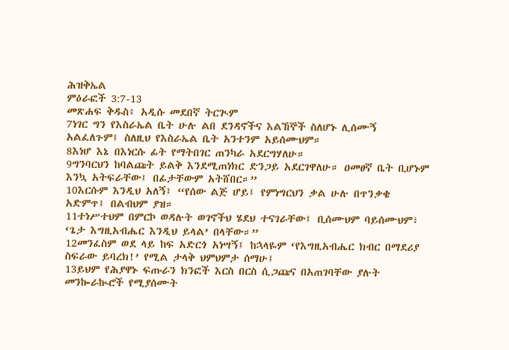ሕዝቅኤል
ምዕራፎች 3:7-13
መጽሐፍ ቅዱስ፥ አዲሱ መደበኛ ትርጒም
7ነገር ግን የእስራኤል ቤት ሁሉ ልበ ደንዳኖችና እልኸኞች ስለሆኑ ሊሰሙኝ አልፈለጉም፤ ስለዚህ የእስራኤል ቤት አንተንም አይሰሙህም።
8እነሆ እኔ በእነርሱ ፊት የማትበገር ጠንካራ አደርግሃለሁ።
9ግንባርህን ከባልጩት ይልቅ እንደሚጠነክር ድንጋይ አደርገዋለሁ። ዐመፀኛ ቤት ቢሆኑም እንኳ አትፍራቸው፤ በፊታቸውም አትሸበር።”
10እርሱም እንዲህ አለኝ፤ “የሰው ልጅ ሆይ፤ የምነግርህን ቃል ሁሉ በጥንቃቄ አድምጥ፤ በልብህም ያዝ።
11ተነሥተህም በምርኮ ወዳሉት ወገኖችህ ሄደህ ተናገራቸው፤ ቢሰሙህም ባይሰሙህም፣ ‘ጌታ እግዚአብሔር እንዲህ ይላል’ በላቸው።”
12መንፈስም ወደ ላይ ከፍ አድርጎ አነሣኝ፤ ከኋላዬም ‘የእግዚአብሔር ክብር በማደሪያ ስፍራው ይባረክ!’ የሚል ታላቅ ህምህምታ ሰማሁ፤
13ይህም የሕያዋኑ ፍጡራን ክንፎች እርስ በርስ ሲጋጩና በአጠገባቸው ያሉት መንኰራኲሮች የሚያሰሙት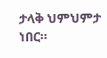ታላቅ ህምህምታ ነበር።